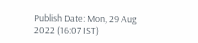Publish Date: Mon, 29 Aug 2022 (16:07 IST)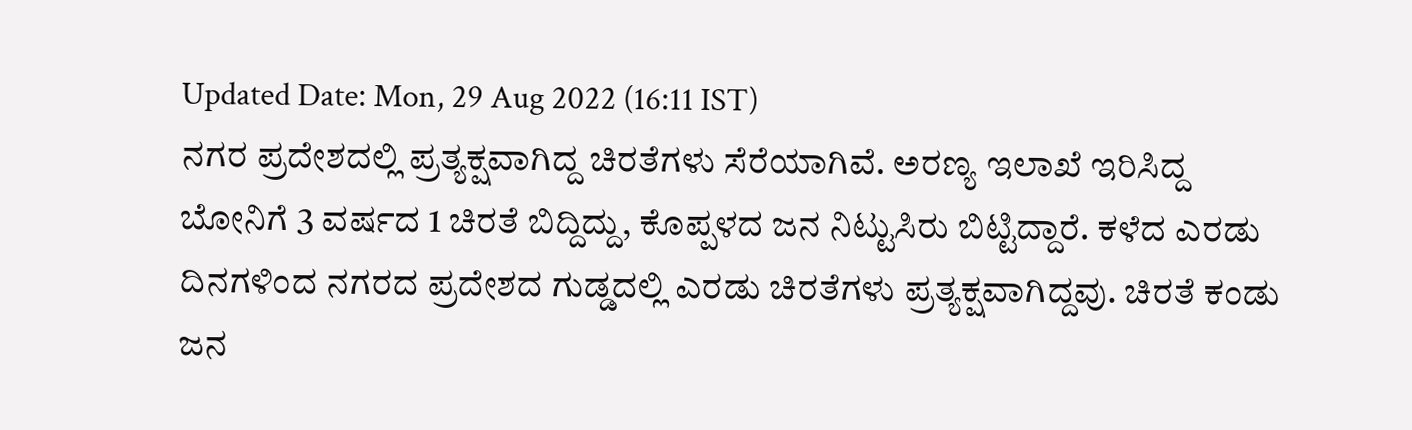Updated Date: Mon, 29 Aug 2022 (16:11 IST)
ನಗರ ಪ್ರದೇಶದಲ್ಲಿ ಪ್ರತ್ಯಕ್ಷವಾಗಿದ್ದ ಚಿರತೆಗಳು ಸೆರೆಯಾಗಿವೆ. ಅರಣ್ಯ ಇಲಾಖೆ ಇರಿಸಿದ್ದ ಬೋನಿಗೆ 3 ವರ್ಷದ 1 ಚಿರತೆ ಬಿದ್ದಿದ್ದು, ಕೊಪ್ಪಳದ ಜನ ನಿಟ್ಟುಸಿರು ಬಿಟ್ಟಿದ್ದಾರೆ. ಕಳೆದ ಎರಡು ದಿನಗಳಿಂದ ನಗರದ ಪ್ರದೇಶದ ಗುಡ್ಡದಲ್ಲಿ ಎರಡು ಚಿರತೆಗಳು ಪ್ರತ್ಯಕ್ಷವಾಗಿದ್ದವು. ಚಿರತೆ ಕಂಡು ಜನ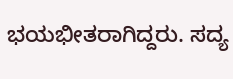ಭಯಭೀತರಾಗಿದ್ದರು. ಸದ್ಯ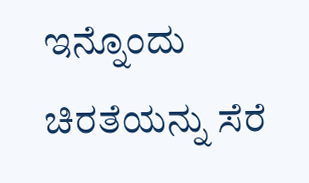ಇನ್ನೊಂದು ಚಿರತೆಯನ್ನು ಸೆರೆ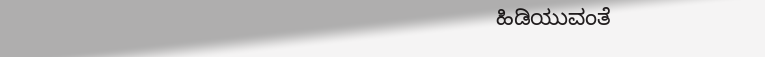ಹಿಡಿಯುವಂತೆ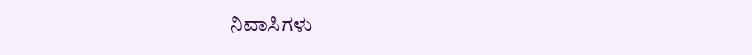ನಿವಾಸಿಗಳು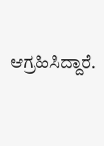ಆಗ್ರಹಿಸಿದ್ದಾರೆ.